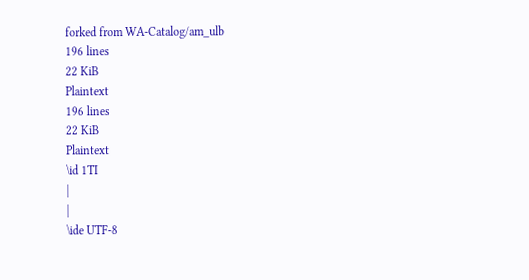forked from WA-Catalog/am_ulb
196 lines
22 KiB
Plaintext
196 lines
22 KiB
Plaintext
\id 1TI
|
|
\ide UTF-8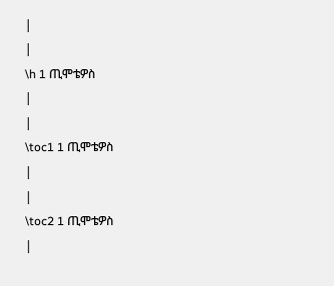|
|
\h 1 ጢሞቴዎስ
|
|
\toc1 1 ጢሞቴዎስ
|
|
\toc2 1 ጢሞቴዎስ
|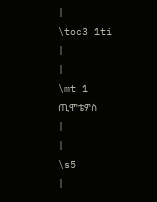|
\toc3 1ti
|
|
\mt 1 ጢሞቴዎስ
|
|
\s5
|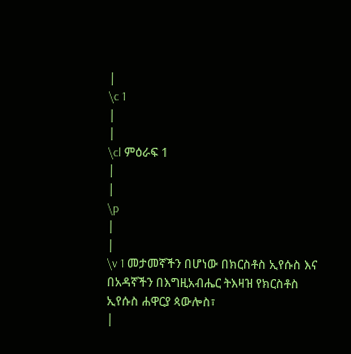|
\c 1
|
|
\cl ምዕራፍ 1
|
|
\p
|
|
\v 1 መታመኛችን በሆነው በክርስቶስ ኢየሱስ እና በአዳኛችን በእግዚአብሔር ትእዛዝ የክርስቶስ ኢየሱስ ሐዋርያ ጳውሎስ፣
|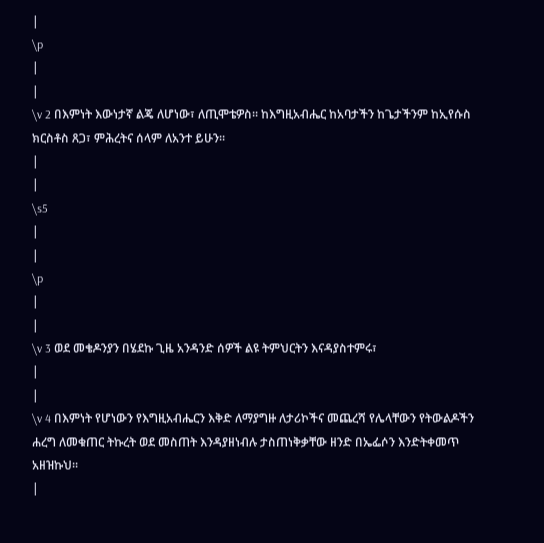|
\p
|
|
\v 2 በእምነት እውነታኛ ልጄ ለሆነው፣ ለጢሞቴዎስ፡፡ ከእግዚአብሔር ከአባታችን ከጌታችንም ከኢየሱስ ክርስቶስ ጸጋ፣ ምሕረትና ሰላም ለአንተ ይሁን፡፡
|
|
\s5
|
|
\p
|
|
\v 3 ወደ መቄዶንያን በሄደኩ ጊዜ አንዳንድ ሰዎች ልዩ ትምህርትን እናዳያስተምሩ፣
|
|
\v 4 በእምነት የሆነውን የእግዚአብሔርን እቅድ ለማያግዙ ለታሪኮችና መጨረሻ የሌላቸውን የትውልዶችን ሐረግ ለመቁጠር ትኩረት ወደ መስጠት እንዳያዘነብሉ ታስጠነቅቃቸው ዘንድ በኤፌሶን እንድትቀመጥ አዘዝኩህ፡፡
|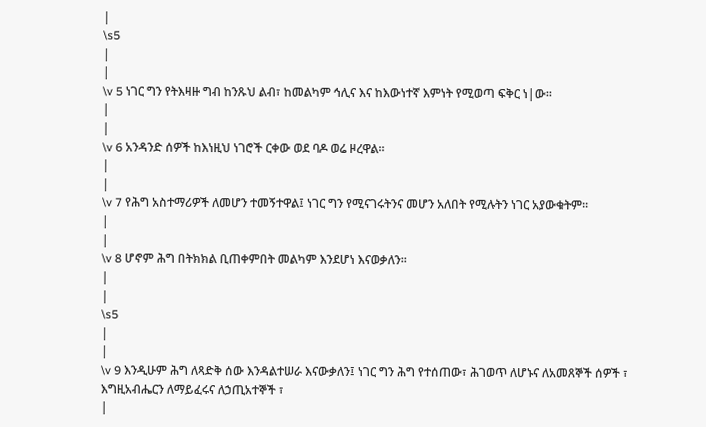|
\s5
|
|
\v 5 ነገር ግን የትእዛዙ ግብ ከንጹህ ልብ፣ ከመልካም ኅሊና እና ከእውነተኛ እምነት የሚወጣ ፍቅር ነ|ው፡፡
|
|
\v 6 አንዳንድ ሰዎች ከእነዚህ ነገሮች ርቀው ወደ ባዶ ወሬ ዞረዋል፡፡
|
|
\v 7 የሕግ አስተማሪዎች ለመሆን ተመኝተዋል፤ ነገር ግን የሚናገሩትንና መሆን አለበት የሚሉትን ነገር አያውቁትም፡፡
|
|
\v 8 ሆኖም ሕግ በትክክል ቢጠቀምበት መልካም እንደሆነ እናወቃለን፡፡
|
|
\s5
|
|
\v 9 እንዲሁም ሕግ ለጻድቅ ሰው እንዳልተሠራ እናውቃለን፤ ነገር ግን ሕግ የተሰጠው፣ ሕገወጥ ለሆኑና ለአመጸኞች ሰዎች ፣ እግዚአብሔርን ለማይፈሩና ለኃጢአተኞች ፣
|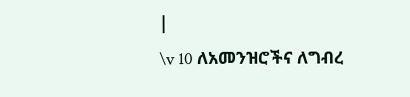|
\v 10 ለአመንዝሮችና ለግብረ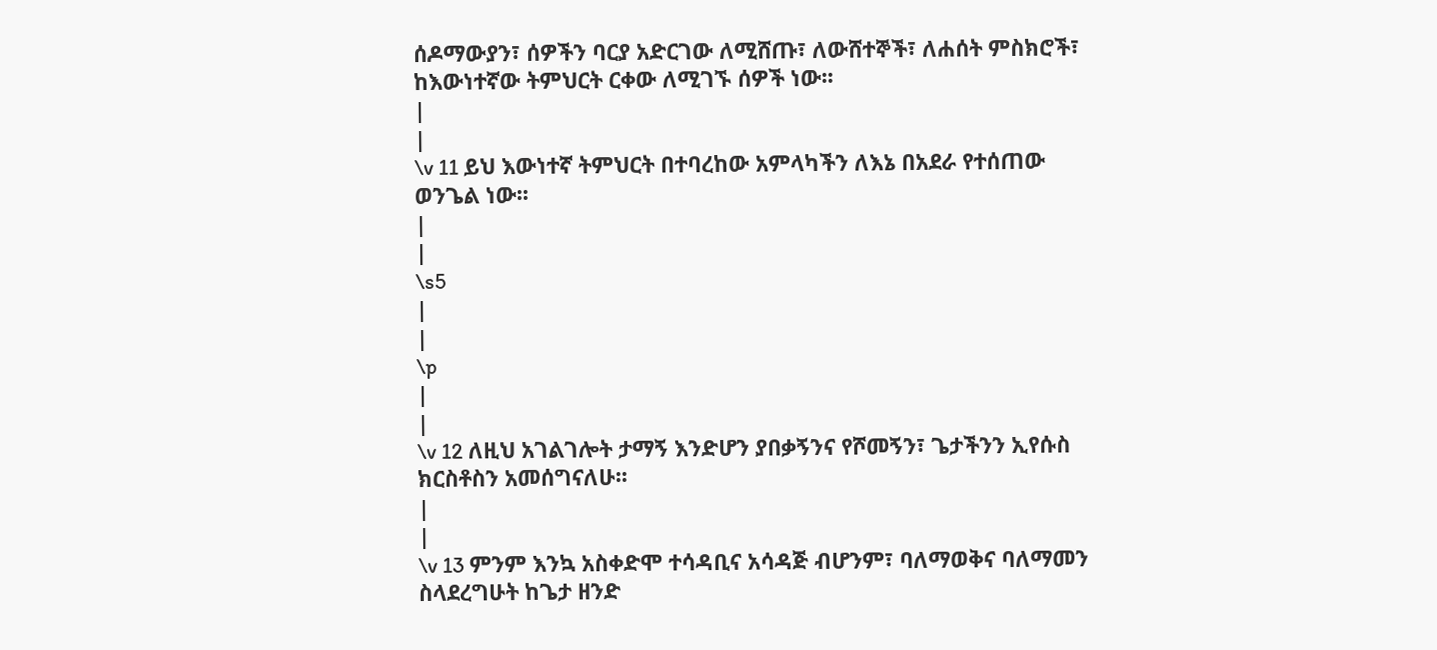ሰዶማውያን፣ ሰዎችን ባርያ አድርገው ለሚሸጡ፣ ለውሸተኞች፣ ለሐሰት ምስክሮች፣ ከእውነተኛው ትምህርት ርቀው ለሚገኙ ሰዎች ነው፡፡
|
|
\v 11 ይህ እውነተኛ ትምህርት በተባረከው አምላካችን ለእኔ በአደራ የተሰጠው ወንጌል ነው፡፡
|
|
\s5
|
|
\p
|
|
\v 12 ለዚህ አገልገሎት ታማኝ እንድሆን ያበቃኝንና የሾመኝን፣ ጌታችንን ኢየሱስ ክርስቶስን አመሰግናለሁ፡፡
|
|
\v 13 ምንም እንኳ አስቀድሞ ተሳዳቢና አሳዳጅ ብሆንም፣ ባለማወቅና ባለማመን ስላደረግሁት ከጌታ ዘንድ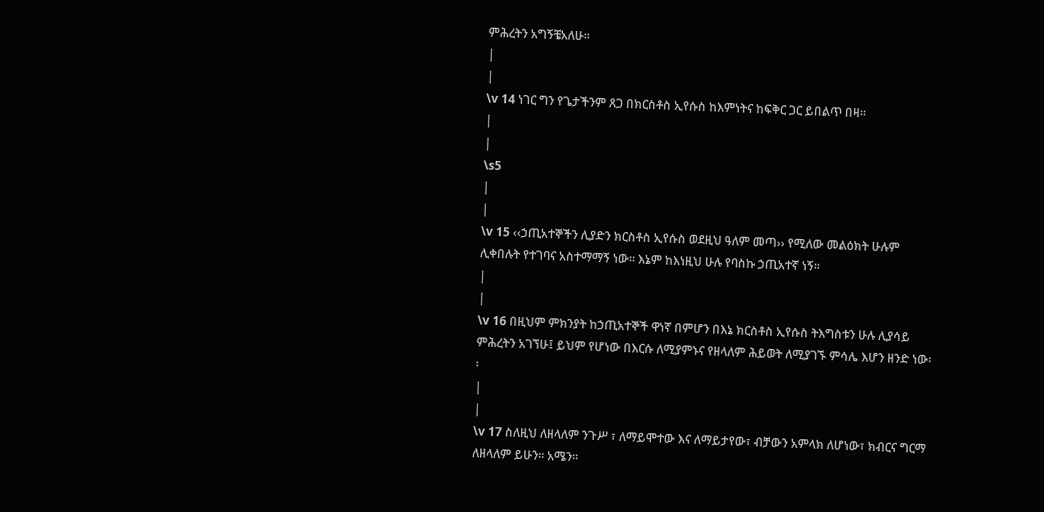ምሕረትን አግኝቼአለሁ፡፡
|
|
\v 14 ነገር ግን የጌታችንም ጸጋ በክርስቶስ ኢየሱስ ከእምነትና ከፍቅር ጋር ይበልጥ በዛ፡፡
|
|
\s5
|
|
\v 15 ‹‹ኃጢአተኞችን ሊያድን ክርስቶስ ኢየሱስ ወደዚህ ዓለም መጣ›› የሚለው መልዕክት ሁሉም ሊቀበሉት የተገባና አስተማማኝ ነው፡፡ እኔም ከእነዚህ ሁሉ የባስኩ ኃጢአተኛ ነኝ፡፡
|
|
\v 16 በዚህም ምክንያት ከኃጢአተኞች ዋነኛ በምሆን በእኔ ክርስቶስ ኢየሱስ ትእግስቱን ሁሉ ሊያሳይ ምሕረትን አገኘሁ፤ ይህም የሆነው በእርሱ ለሚያምኑና የዘላለም ሕይወት ለሚያገኙ ምሳሌ እሆን ዘንድ ነው፡፡
|
|
\v 17 ስለዚህ ለዘላለም ንጉሥ ፣ ለማይሞተው እና ለማይታየው፣ ብቻውን አምላክ ለሆነው፣ ክብርና ግርማ ለዘላለም ይሁን፡፡ አሜን፡፡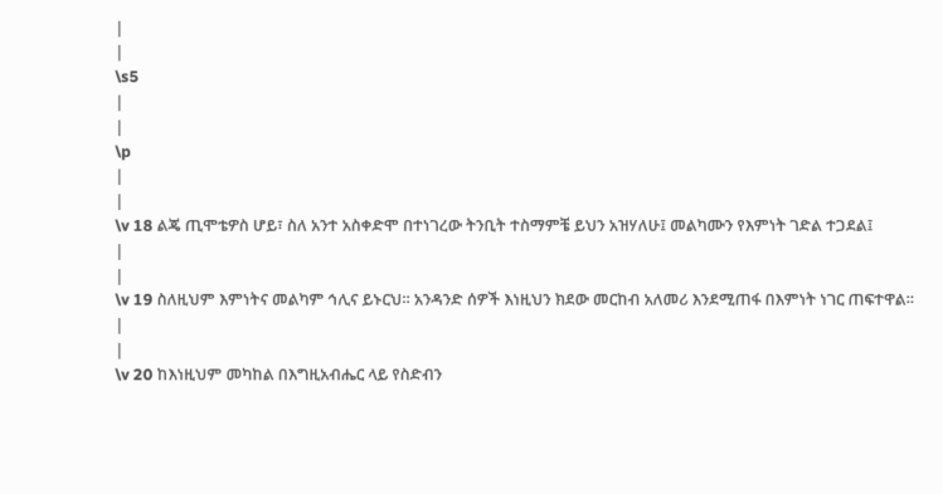|
|
\s5
|
|
\p
|
|
\v 18 ልጄ ጢሞቴዎስ ሆይ፣ ስለ አንተ አስቀድሞ በተነገረው ትንቢት ተስማምቼ ይህን አዝሃለሁ፤ መልካሙን የእምነት ገድል ተጋደል፤
|
|
\v 19 ስለዚህም እምነትና መልካም ኅሊና ይኑርህ፡፡ አንዳንድ ሰዎች እነዚህን ክደው መርከብ አለመሪ እንደሚጠፋ በእምነት ነገር ጠፍተዋል፡፡
|
|
\v 20 ከእነዚህም መካከል በእግዚአብሔር ላይ የስድብን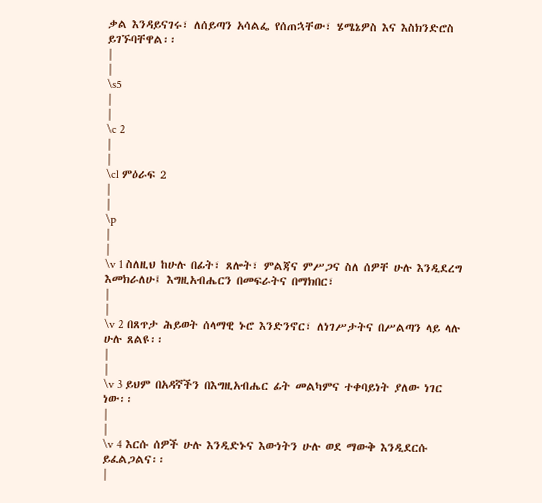ቃል እንዳይናገሩ፣ ለሰይጣን አሳልፌ የሰጠኋቸው፣ ሄሜኔዎስ እና እስክንድሮስ ይገኙባቸዋል፡፡
|
|
\s5
|
|
\c 2
|
|
\cl ምዕራፍ 2
|
|
\p
|
|
\v 1 ስለዚህ ከሁሉ በፊት፣ ጸሎት፣ ምልጃና ምሥጋና ስለ ሰዎቸ ሁሉ እንዲደረግ እመክራለሁ፤ እግዚአብሔርን በመፍራትና በማክበር፣
|
|
\v 2 በጸጥታ ሕይወት ሰላማዊ ኑሮ እንድንኖር፣ ለነገሥታትና በሥልጣን ላይ ላሉ ሁሉ ጸልዩ፡፡
|
|
\v 3 ይህም በአዳኛችን በእግዚአብሔር ፊት መልካምና ተቀባይነት ያለው ነገር ነው፡፡
|
|
\v 4 እርሱ ሰዎች ሁሉ እንዲድኑና እውነትን ሁሉ ወደ ማውቅ እንዲደርሱ ይፈልጋልና፡፡
|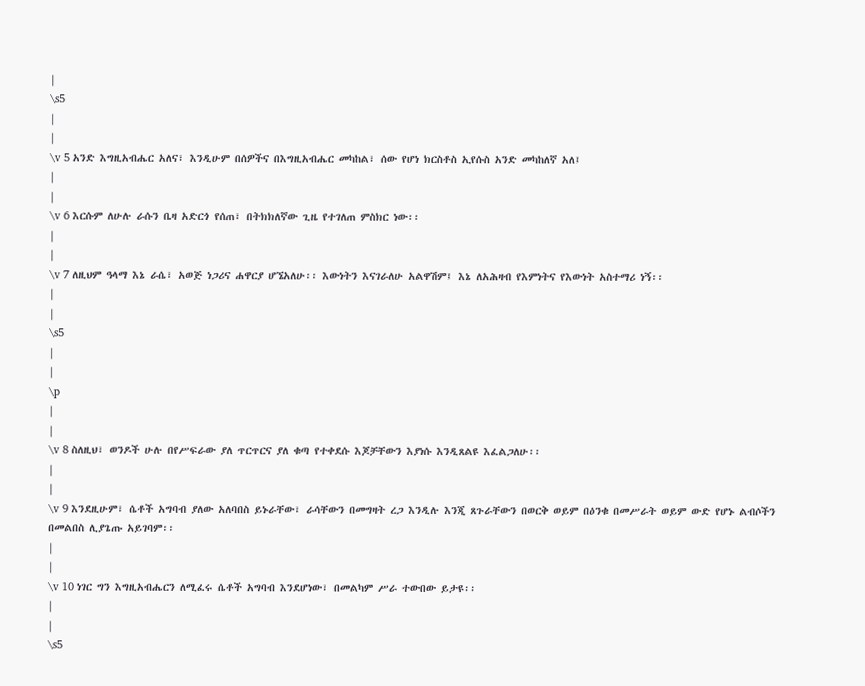|
\s5
|
|
\v 5 አንድ እግዚአብሔር አለና፣ እንዲሁም በሰዎችና በእግዚአብሔር መካከል፣ ሰው የሆነ ክርስቶስ ኢየሱስ አንድ መካከለኛ አለ፤
|
|
\v 6 እርሱም ለሁሉ ራሱን ቤዛ አድርጎ የሰጠ፣ በትክክለኛው ጊዜ የተገለጠ ምስክር ነው፡፡
|
|
\v 7 ለዚህም ዓላማ እኔ ራሴ፣ አወጅ ነጋሪና ሐዋርያ ሆኜአለሁ፡፡ እውነትን እናገራለሁ አልዋሽም፤ እኔ ለአሕዛብ የእምነትና የእውነት አስተማሪ ነኝ፡፡
|
|
\s5
|
|
\p
|
|
\v 8 ስለዚህ፣ ወንዶች ሁሉ በየሥፍራው ያለ ጥርጥርና ያለ ቁጣ የተቀደሱ እጆቻቸውን እያነሱ እንዲጸልዩ እፈልጋለሁ፡፡
|
|
\v 9 እንደዚሁም፣ ሴቶች አግባብ ያለው አለባበስ ይኑራቸው፣ ራሳቸውን በመግዛት ረጋ እንዲሉ እንጂ ጸጉራቸውን በወርቅ ወይም በዕንቁ በመሥራት ወይም ውድ የሆኑ ልብሶችን በመልበስ ሊያጌጡ አይገባም፡፡
|
|
\v 10 ነገር ግን እግዚአብሔርን ለሚፈሩ ሴቶች አግባብ እንደሆነው፣ በመልካም ሥራ ተውበው ይታዩ፡፡
|
|
\s5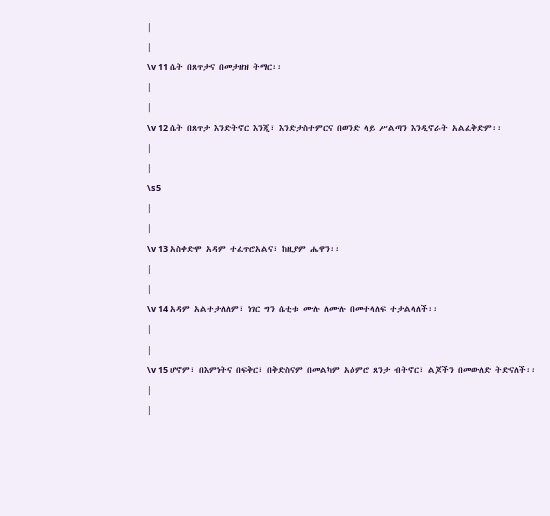|
|
\v 11 ሴት በጸጥታና በመታዘዝ ትማር፡፡
|
|
\v 12 ሴት በጸጥታ እንድትኖር እንጂ፣ እንድታስተምርና በወንድ ላይ ሥልጣን እንዲኖራት አልፈቅድም፡፡
|
|
\s5
|
|
\v 13 አስቀድሞ አዳም ተፈጥሮአልና፣ ከዚያም ሔዋን፡፡
|
|
\v 14 አዳም አልተታለለም፣ ነገር ግን ሴቲቱ ሙሉ ለሙሉ በመተላለፍ ተታልላለች፡፡
|
|
\v 15 ሆኖም፣ በእምነትና በፍቅር፣ በቅድስናም በመልካም አዕምሮ ጸንታ ብትኖር፣ ልጆችን በመውለድ ትድናለች፡፡
|
|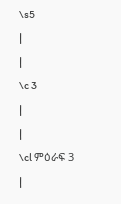\s5
|
|
\c 3
|
|
\cl ምዕራፍ 3
|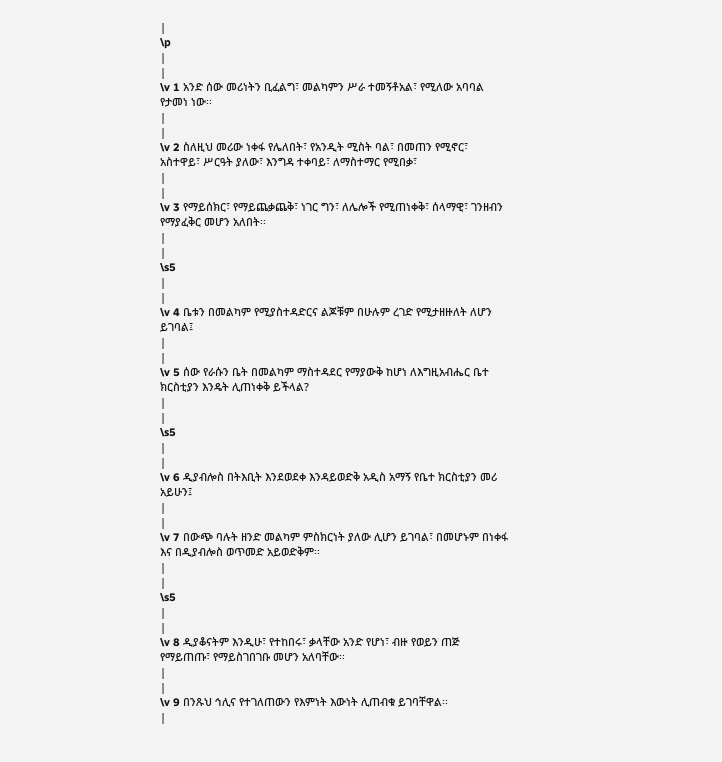|
\p
|
|
\v 1 አንድ ሰው መሪነትን ቢፈልግ፣ መልካምን ሥራ ተመኝቶአል፣ የሚለው አባባል የታመነ ነው፡፡
|
|
\v 2 ስለዚህ መሪው ነቀፋ የሌለበት፣ የአንዲት ሚስት ባል፣ በመጠን የሚኖር፣ አስተዋይ፣ ሥርዓት ያለው፣ እንግዳ ተቀባይ፣ ለማስተማር የሚበቃ፣
|
|
\v 3 የማይሰክር፣ የማይጨቃጨቅ፣ ነገር ግን፣ ለሌሎች የሚጠነቀቅ፣ ሰላማዊ፣ ገንዘብን የማያፈቅር መሆን አለበት፡፡
|
|
\s5
|
|
\v 4 ቤቱን በመልካም የሚያስተዳድርና ልጆቹም በሁሉም ረገድ የሚታዘዙለት ለሆን ይገባል፤
|
|
\v 5 ሰው የራሱን ቤት በመልካም ማስተዳደር የማያውቅ ከሆነ ለእግዚአብሔር ቤተ ክርስቲያን እንዴት ሊጠነቀቅ ይችላል?
|
|
\s5
|
|
\v 6 ዲያብሎስ በትእቢት እንደወደቀ እንዳይወድቅ አዲስ አማኝ የቤተ ክርስቲያን መሪ አይሁን፤
|
|
\v 7 በውጭ ባሉት ዘንድ መልካም ምስክርነት ያለው ሊሆን ይገባል፣ በመሆኑም በነቀፋ እና በዲያብሎስ ወጥመድ አይወድቅም፡፡
|
|
\s5
|
|
\v 8 ዲያቆናትም እንዲሁ፣ የተከበሩ፣ ቃላቸው አንድ የሆነ፣ ብዙ የወይን ጠጅ የማይጠጡ፣ የማይስገበገቡ መሆን አለባቸው፡፡
|
|
\v 9 በንጹህ ኅሊና የተገለጠውን የእምነት እውነት ሊጠብቁ ይገባቸዋል፡፡
|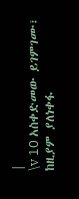|
\v 10 አስቀድመው ይገምገሙ፣ ከዚያም ያለነቀፋ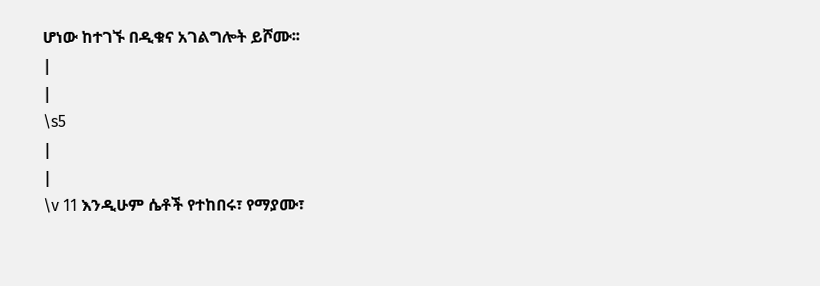ሆነው ከተገኙ በዲቁና አገልግሎት ይሾሙ፡፡
|
|
\s5
|
|
\v 11 እንዲሁም ሴቶች የተከበሩ፣ የማያሙ፣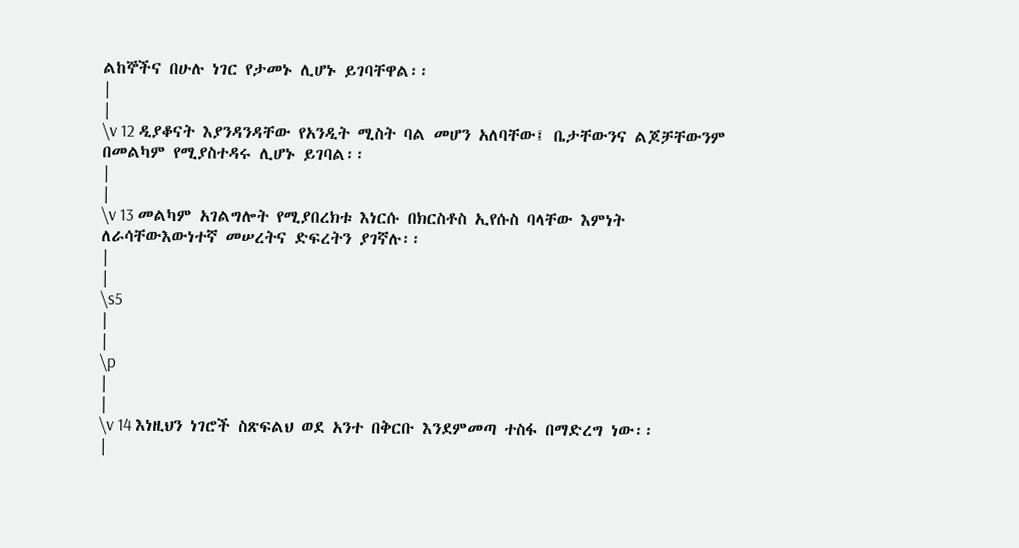ልከኞችና በሁሉ ነገር የታመኑ ሊሆኑ ይገባቸዋል፡፡
|
|
\v 12 ዲያቆናት እያንዳንዳቸው የአንዲት ሚስት ባል መሆን አለባቸው፤ ቤታቸውንና ልጆቻቸውንም በመልካም የሚያስተዳሩ ሊሆኑ ይገባል፡፡
|
|
\v 13 መልካም አገልግሎት የሚያበረክቱ እነርሱ በክርስቶስ ኢየሱስ ባላቸው እምነት ለራሳቸውእውነተኛ መሠረትና ድፍረትን ያገኛሉ፡፡
|
|
\s5
|
|
\p
|
|
\v 14 እነዚህን ነገሮች ስጽፍልህ ወደ አንተ በቅርቡ እንደምመጣ ተስፋ በማድረግ ነው፡፡
|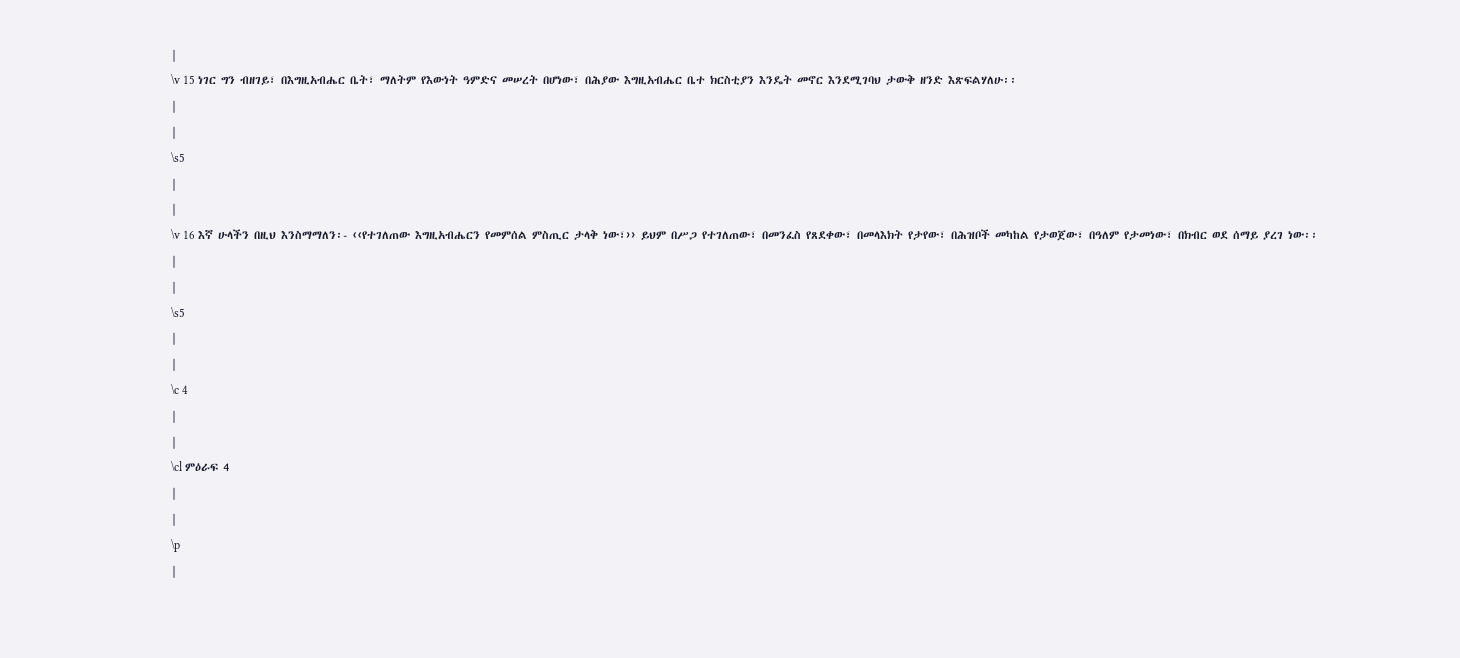|
\v 15 ነገር ግን ብዘገይ፣ በእግዚአብሔር ቤት፣ ማለትም የእውነት ዓምድና መሠረት በሆነው፣ በሕያው እግዚአብሔር ቤተ ክርስቲያን እንዴት መኖር እንደሚገባህ ታውቅ ዘንድ እጽፍልሃለሁ፡፡
|
|
\s5
|
|
\v 16 እኛ ሁላችን በዚህ እንስማማለን፡- ‹‹የተገለጠው እግዚአብሔርን የመምሰል ምስጢር ታላቅ ነው፣›› ይህም በሥጋ የተገለጠው፣ በመንፈስ የጸደቀው፣ በመላእክት የታየው፣ በሕዝቦች መካከል የታወጀው፣ በዓለም የታመነው፣ በክብር ወደ ሰማይ ያረገ ነው፡፡
|
|
\s5
|
|
\c 4
|
|
\cl ምዕራፍ 4
|
|
\p
|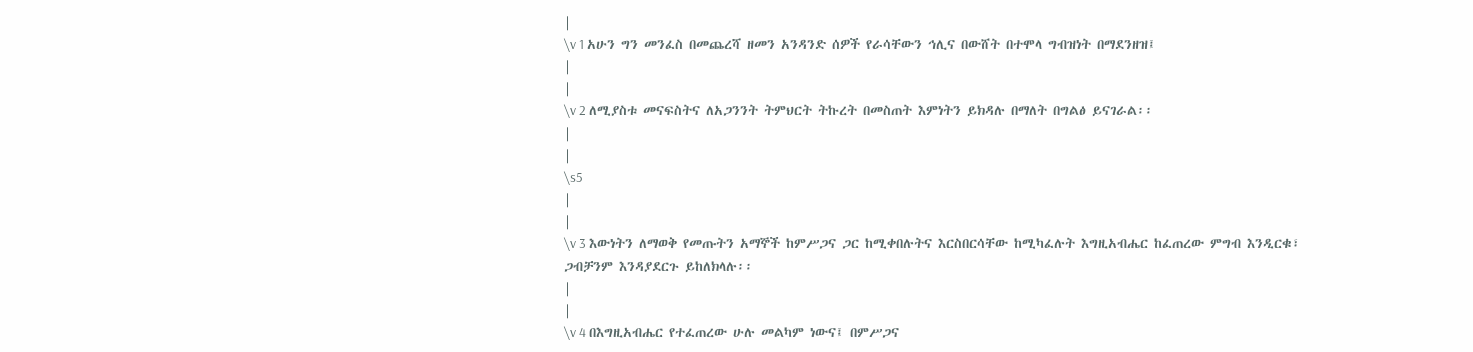|
\v 1 አሁን ግን መንፈስ በመጨረሻ ዘመን አንዳንድ ሰዎች የራሳቸውን ኅሊና በውሸት በተሞላ ግብዝነት በማደንዘዝ፤
|
|
\v 2 ለሚያስቱ መናፍስትና ለአጋንንት ትምህርት ትኩረት በመስጠት እምነትን ይክዳሉ በማለት በግልፅ ይናገራል፡፡
|
|
\s5
|
|
\v 3 እውነትን ለማወቅ የመጡትን አማኞች ከምሥጋና ጋር ከሚቀበሉትና እርስበርሳቸው ከሚካፈሉት እግዚአብሔር ከፈጠረው ምግብ እንዲርቁ፣ ጋብቻንም እንዳያደርጉ ይከለክላሉ፡፡
|
|
\v 4 በእግዚአብሔር የተፈጠረው ሁሉ መልካም ነውና፤ በምሥጋና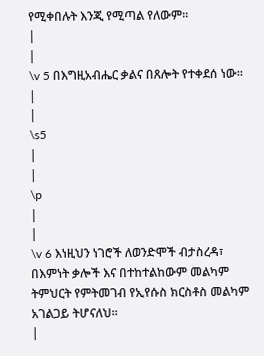የሚቀበሉት እንጂ የሚጣል የለውም፡፡
|
|
\v 5 በእግዚአብሔር ቃልና በጸሎት የተቀደሰ ነው።
|
|
\s5
|
|
\p
|
|
\v 6 እነዚህን ነገሮች ለወንድሞች ብታስረዳ፣ በእምነት ቃሎች እና በተከተልከውም መልካም ትምህርት የምትመገብ የኢየሱስ ክርስቶስ መልካም አገልጋይ ትሆናለህ፡፡
|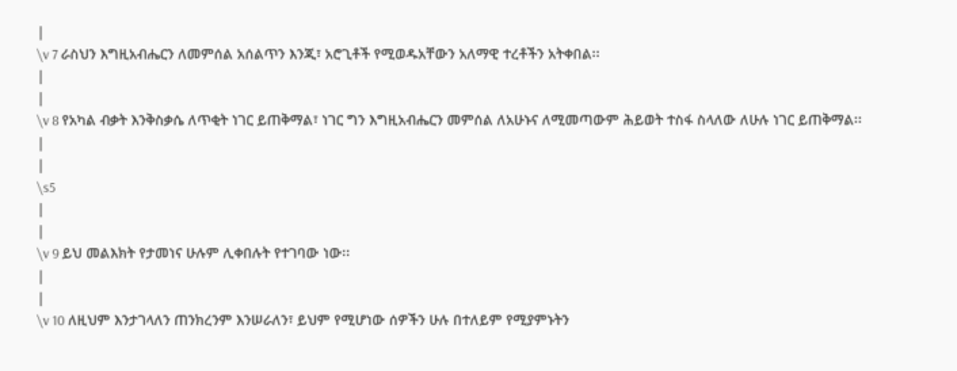|
\v 7 ራስህን እግዚአብሔርን ለመምሰል አሰልጥን እንጂ፣ አሮጊቶች የሚወዱአቸውን አለማዊ ተረቶችን አትቀበል፡፡
|
|
\v 8 የአካል ብቃት እንቅስቃሴ ለጥቂት ነገር ይጠቅማል፣ ነገር ግን እግዚአብሔርን መምሰል ለአሁኑና ለሚመጣውም ሕይወት ተስፋ ስላለው ለሁሉ ነገር ይጠቅማል፡፡
|
|
\s5
|
|
\v 9 ይህ መልእክት የታመነና ሁሉም ሊቀበሉት የተገባው ነው፡፡
|
|
\v 10 ለዚህም እንታገላለን ጠንክረንም እንሠራለን፣ ይህም የሚሆነው ሰዎችን ሁሉ በተለይም የሚያምኑትን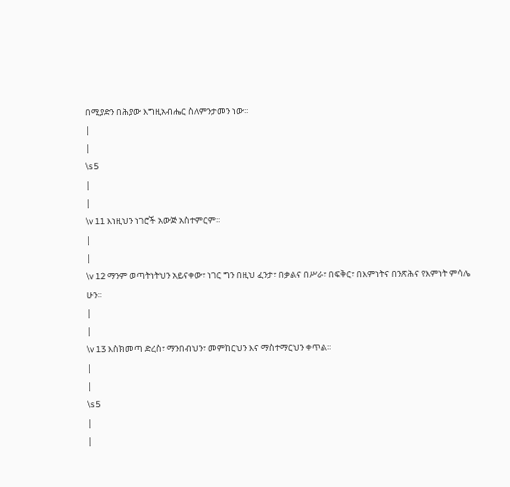በሚያድን በሕያው እግዚአብሔር ስለምንታመን ነው፡፡
|
|
\s5
|
|
\v 11 እነዚህን ነገሮች አውጅ አስተምርም፡፡
|
|
\v 12 ማንም ወጣትነትህን አይናቀው፣ ነገር ግን በዚህ ፈንታ፣ በቃልና በሥራ፣ በፍቅር፣ በእምነትና በንጽሕና የእምነት ምሳሌ ሁን፡፡
|
|
\v 13 እስክመጣ ድረስ፣ ማንበብህን፣ መምከርህን እና ማስተማርህን ቀጥል፡፡
|
|
\s5
|
|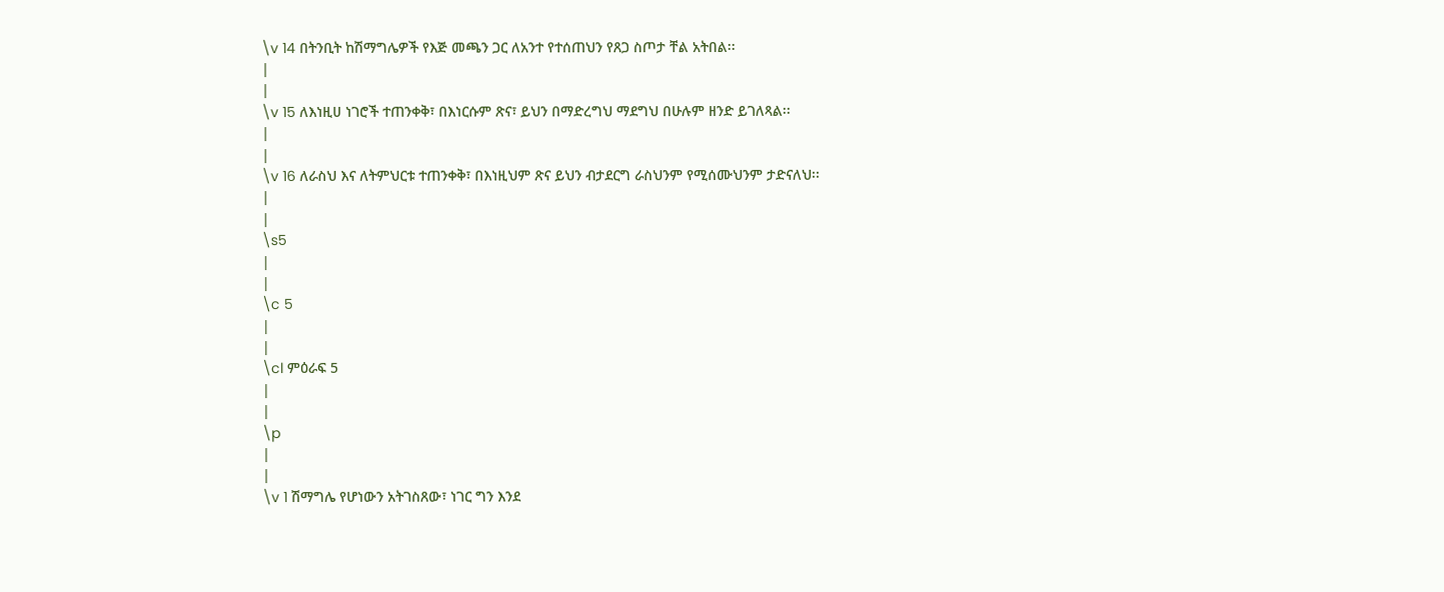\v 14 በትንቢት ከሽማግሌዎች የእጅ መጫን ጋር ለአንተ የተሰጠህን የጸጋ ስጦታ ቸል አትበል፡፡
|
|
\v 15 ለእነዚሀ ነገሮች ተጠንቀቅ፣ በእነርሱም ጽና፣ ይህን በማድረግህ ማደግህ በሁሉም ዘንድ ይገለጻል፡፡
|
|
\v 16 ለራስህ እና ለትምህርቱ ተጠንቀቅ፣ በእነዚህም ጽና ይህን ብታደርግ ራስህንም የሚሰሙህንም ታድናለህ፡፡
|
|
\s5
|
|
\c 5
|
|
\cl ምዕራፍ 5
|
|
\p
|
|
\v 1 ሽማግሌ የሆነውን አትገስጸው፣ ነገር ግን እንደ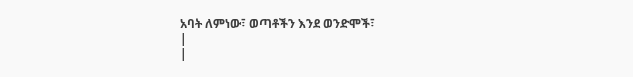አባት ለምነው፣ ወጣቶችን እንደ ወንድሞች፣
|
|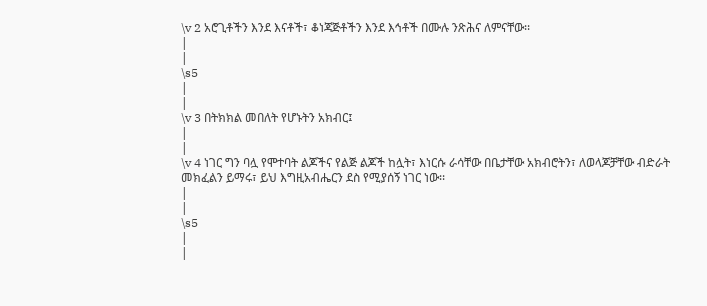\v 2 አሮጊቶችን እንደ እናቶች፣ ቆነጃጅቶችን እንደ እኅቶች በሙሉ ንጽሕና ለምናቸው፡፡
|
|
\s5
|
|
\v 3 በትክክል መበለት የሆኑትን አክብር፤
|
|
\v 4 ነገር ግን ባሏ የሞተባት ልጆችና የልጅ ልጆች ከሏት፣ እነርሱ ራሳቸው በቤታቸው አክብሮትን፣ ለወላጆቻቸው ብድራት መክፈልን ይማሩ፣ ይህ እግዚአብሔርን ደስ የሚያሰኝ ነገር ነው፡፡
|
|
\s5
|
|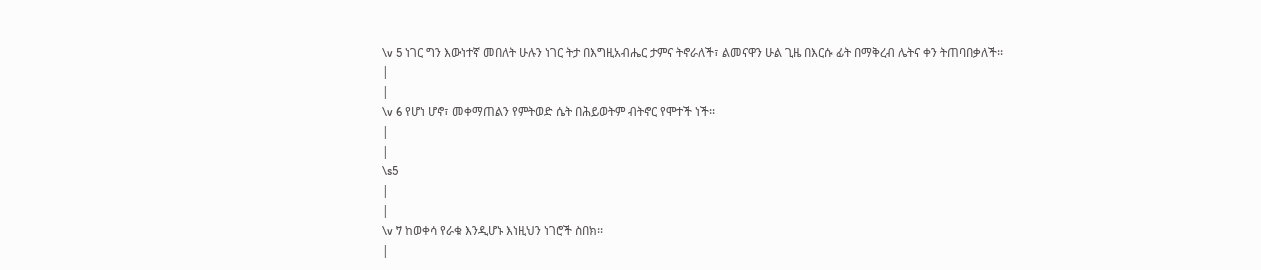\v 5 ነገር ግን እውነተኛ መበለት ሁሉን ነገር ትታ በእግዚአብሔር ታምና ትኖራለች፣ ልመናዋን ሁል ጊዜ በእርሱ ፊት በማቅረብ ሌትና ቀን ትጠባበቃለች፡፡
|
|
\v 6 የሆነ ሆኖ፣ መቀማጠልን የምትወድ ሴት በሕይወትም ብትኖር የሞተች ነች፡፡
|
|
\s5
|
|
\v 7 ከወቀሳ የራቁ እንዲሆኑ እነዚህን ነገሮች ስበክ፡፡
|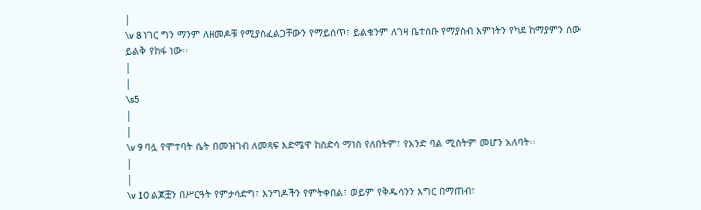|
\v 8 ነገር ግን ማንም ለዘመዶቹ የሚያስፈልጋቸውን የማይሰጥ፣ ይልቁንም ለገዛ ቤተሰቡ የማያስብ እምነትን የካደ ከማያምን ሰው ይልቅ የከፋ ነው፡፡
|
|
\s5
|
|
\v 9 ባሏ የሞተባት ሴት በመዝገብ ለመጻፍ እድሜዋ ከስድሳ ማነስ የለበትም፣ የአንድ ባል ሚስትም መሆን አለባት፡፡
|
|
\v 10 ልጆቿን በሥርዓት የምታሳድግ፣ እንግዶችን የምትቀበል፣ ወይም የቅዱሳንን እግር በማጠብ፣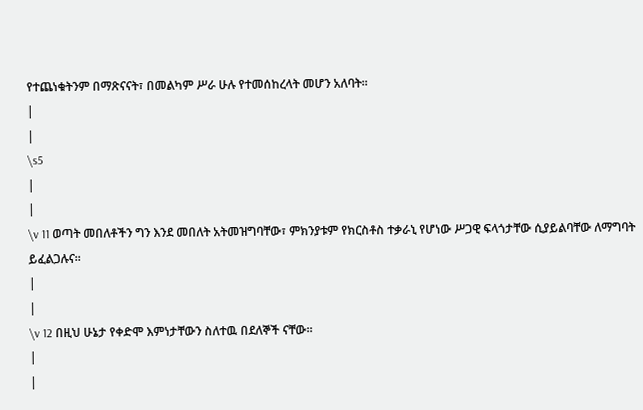የተጨነቁትንም በማጽናናት፣ በመልካም ሥራ ሁሉ የተመሰከረላት መሆን አለባት፡፡
|
|
\s5
|
|
\v 11 ወጣት መበለቶችን ግን እንደ መበለት አትመዝግባቸው፣ ምክንያቱም የክርስቶስ ተቃራኒ የሆነው ሥጋዊ ፍላጎታቸው ሲያይልባቸው ለማግባት ይፈልጋሉና፡፡
|
|
\v 12 በዚህ ሁኔታ የቀድሞ እምነታቸውን ስለተዉ በደለኞች ናቸው፡፡
|
|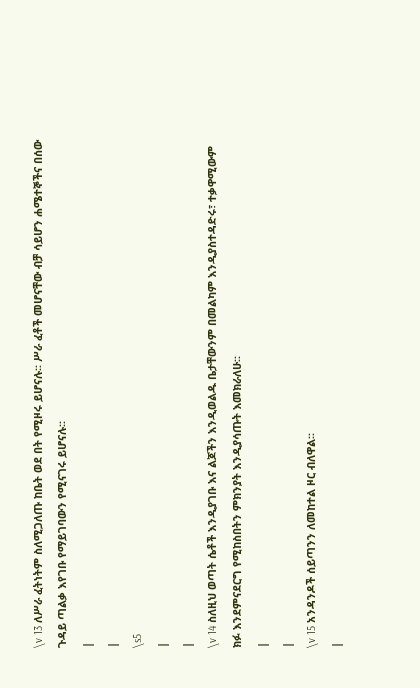\v 13 ለሥራ ፈትነትም ስለሚጋለጡ ከቤት ወደ በት የሚዞሩ ይሆናሉ፡፡ ሥራ ፈቶች መሆናቸው ብቻ ሳይሆን ሐሜተኞችና በሰው ጉዳይ ጣልቃ እየገቡ የማይገባውን የሚናገሩ ይሆናሉ፡፡
|
|
\s5
|
|
\v 14 ስለዚህ ወጣት ሴቶች እንዲያገቡ እና ልጆችን እንዲወልዱ ቤታቸውንም በመልካም እንዲያስተዳድሩ፣ ተቃዋሚውም ክፉ እንደምናደርግ የሚከስበትን ምክንያት እንዲያሳጡት እመክራለሁ፡፡
|
|
\v 15 አንዳንዶች ሰይጣንን ለመከተል ዞር ብለዋል፡፡
|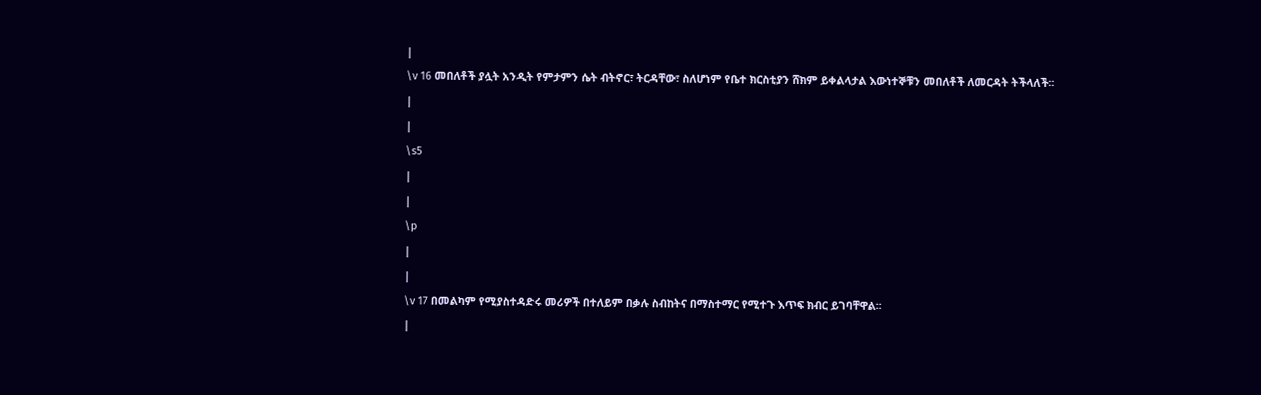|
\v 16 መበለቶች ያሏት አንዲት የምታምን ሴት ብትኖር፣ ትርዳቸው፣ ስለሆነም የቤተ ክርስቲያን ሸክም ይቀልላታል እውነተኞቹን መበለቶች ለመርዳት ትችላለች፡፡
|
|
\s5
|
|
\p
|
|
\v 17 በመልካም የሚያስተዳድሩ መሪዎች በተለይም በቃሉ ስብከትና በማስተማር የሚተጉ እጥፍ ክብር ይገባቸዋል፡፡
|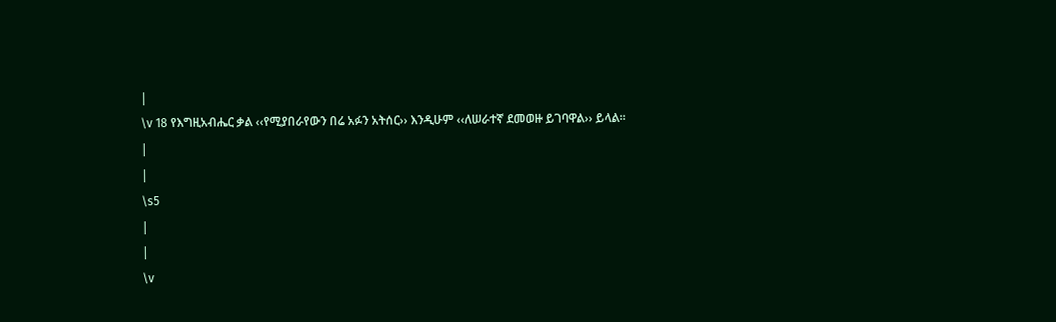|
\v 18 የእግዚአብሔር ቃል ‹‹የሚያበራየውን በሬ አፉን አትሰር›› እንዲሁም ‹‹ለሠራተኛ ደመወዙ ይገባዋል›› ይላል፡፡
|
|
\s5
|
|
\v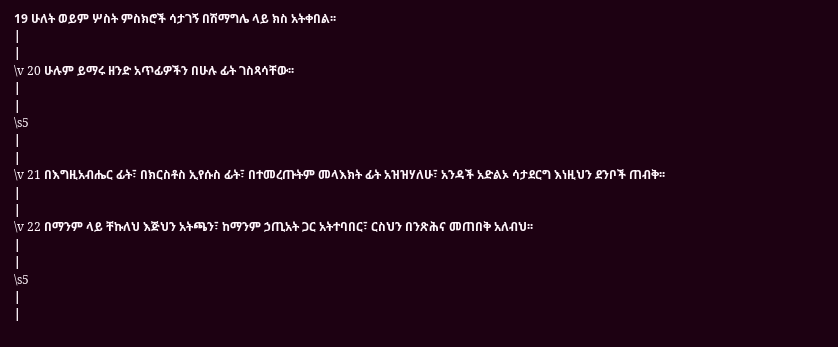19 ሁለት ወይም ሦስት ምስክሮች ሳታገኝ በሽማግሌ ላይ ክስ አትቀበል፡፡
|
|
\v 20 ሁሉም ይማሩ ዘንድ አጥፊዎችን በሁሉ ፊት ገስጻሳቸው፡፡
|
|
\s5
|
|
\v 21 በእግዚአብሔር ፊት፣ በክርስቶስ ኢየሱስ ፊት፣ በተመረጡትም መላእክት ፊት አዝዝሃለሁ፣ አንዳች አድልኦ ሳታደርግ እነዚህን ደንቦች ጠብቅ፡፡
|
|
\v 22 በማንም ላይ ቸኩለህ እጅህን አትጫን፣ ከማንም ኃጢአት ጋር አትተባበር፣ ርስህን በንጽሕና መጠበቅ አለብህ፡፡
|
|
\s5
|
|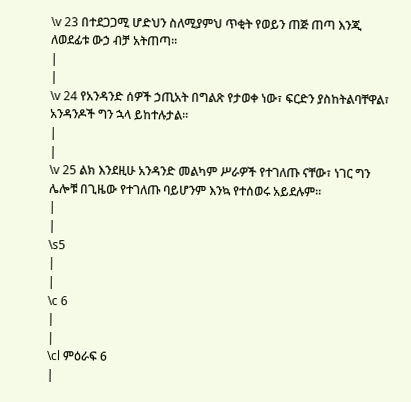\v 23 በተደጋጋሚ ሆድህን ስለሚያምህ ጥቂት የወይን ጠጅ ጠጣ እንጂ ለወደፊቱ ውኃ ብቻ አትጠጣ፡፡
|
|
\v 24 የአንዳንድ ሰዎች ኃጢአት በግልጽ የታወቀ ነው፣ ፍርድን ያስከትልባቸዋል፣ አንዳንዶች ግን ኋላ ይከተሉታል፡፡
|
|
\v 25 ልክ እንደዚሁ አንዳንድ መልካም ሥራዎች የተገለጡ ናቸው፣ ነገር ግን ሌሎቹ በጊዜው የተገለጡ ባይሆንም እንኳ የተሰወሩ አይደሉም፡፡
|
|
\s5
|
|
\c 6
|
|
\cl ምዕራፍ 6
|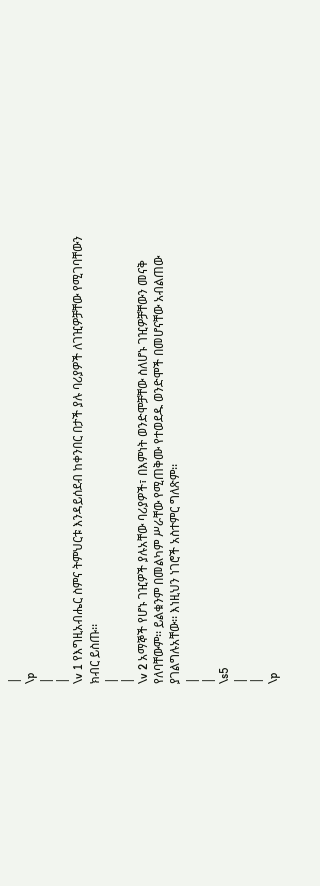|
\p
|
|
\v 1 የእግዚአብሔር ስምና ትምህርቱ እንዳይሰደብ ከቀንበር በታች ያሉ ባሪያዎች ለገዢዎቻቸው የሚገባቸውን ክብር ይስጡ፡፡
|
|
\v 2 አማኞች የሆኑ ገዢዎች ያሉአቸው ባሪያዎች፣ በእምነት ወንድሞቻቸው ስለሆኑ ገዢዎቻቸውን መናቅ የለባቸውም፡፡ ይልቁንም በመልካም ሥራቸው የሚጠቅሙ የተወደዱ ወንድሞች በመሆናቸው አብልጠው ያገልግሉአቸው፡፡ እነዚህን ነገሮች አስተምር ግለጽም፡፡
|
|
\s5
|
|
\p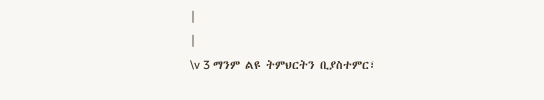|
|
\v 3 ማንም ልዩ ትምህርትን ቢያስተምር፣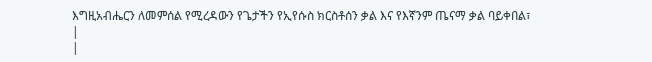እግዚአብሔርን ለመምሰል የሚረዳውን የጌታችን የኢየሱስ ክርስቶሰን ቃል እና የእኛንም ጤናማ ቃል ባይቀበል፣
|
|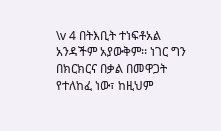\v 4 በትእቢት ተነፍቶአል አንዳችም አያውቅም፡፡ ነገር ግን በክርክርና በቃል በመዋጋት የተለከፈ ነው፣ ከዚህም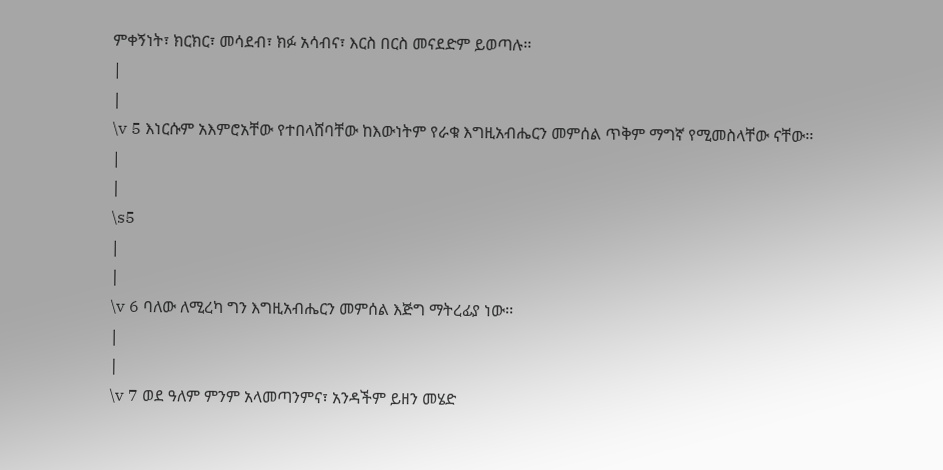ምቀኝነት፣ ክርክር፣ መሳደብ፣ ክፉ አሳብና፣ እርስ በርስ መናደድም ይወጣሉ፡፡
|
|
\v 5 እነርሱም አእምሮአቸው የተበላሸባቸው ከእውነትም የራቁ እግዚአብሔርን መምሰል ጥቅም ማግኛ የሚመስላቸው ናቸው፡፡
|
|
\s5
|
|
\v 6 ባለው ለሚረካ ግን እግዚአብሔርን መምሰል እጅግ ማትረፊያ ነው፡፡
|
|
\v 7 ወደ ዓለም ምንም አላመጣንምና፣ አንዳችም ይዘን መሄድ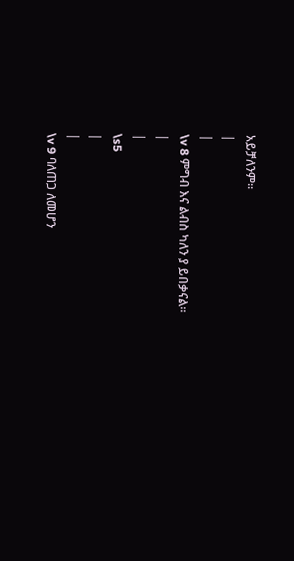አይቻለንም፡፡
|
|
\v 8 ምግብ እና ልብስ ካለን ያ ይበቃናል፡፡
|
|
\s5
|
|
\v 9 ባለጠጋ ለመሆን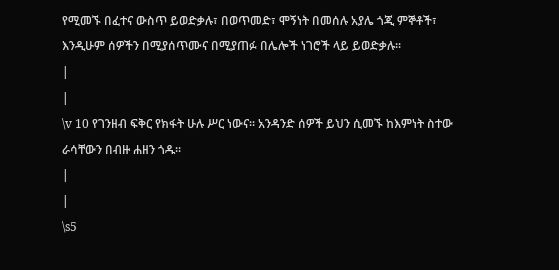የሚመኙ በፈተና ውስጥ ይወድቃሉ፣ በወጥመድ፣ ሞኝነት በመሰሉ አያሌ ጎጂ ምኞቶች፣ እንዲሁም ሰዎችን በሚያሰጥሙና በሚያጠፉ በሌሎች ነገሮች ላይ ይወድቃሉ፡፡
|
|
\v 10 የገንዘብ ፍቅር የክፋት ሁሉ ሥር ነውና፡፡ አንዳንድ ሰዎች ይህን ሲመኙ ከእምነት ስተው ራሳቸውን በብዙ ሐዘን ጎዱ፡፡
|
|
\s5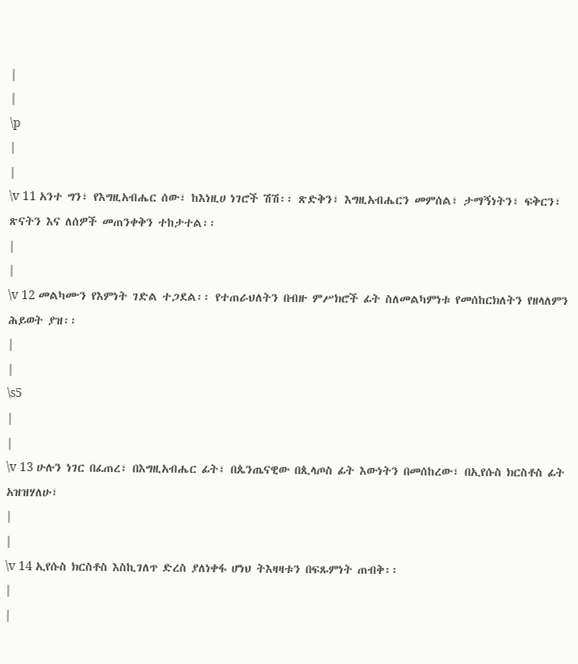|
|
\p
|
|
\v 11 አንተ ግን፣ የእግዚአብሔር ሰው፣ ከእነዚሀ ነገሮች ሽሽ፡፡ ጽድቅን፣ እግዚአብሔርን መምሰል፣ ታማኝነትን፣ ፍቅርን፣ ጽናትን እና ለሰዎች መጠንቀቅን ተከታተል፡፡
|
|
\v 12 መልካሙን የእምነት ገድል ተጋደል፡፡ የተጠራህለትን በብዙ ምሥክሮች ፊት ስለመልካምነቱ የመሰከርክለትን የዘላለምን ሕይወት ያዝ፡፡
|
|
\s5
|
|
\v 13 ሁሉን ነገር በፈጠረ፣ በእግዚአብሔር ፊት፣ በጴንጤናዊው በጲላጦስ ፊት እውነትን በመሰከረው፣ በኢየሱስ ክርስቶስ ፊት አዝዝሃለሁ፣
|
|
\v 14 ኢየሱስ ክርስቶስ እስኪገለጥ ድረስ ያለነቀፋ ሆነህ ትእዛዛቱን በፍጹምነት ጠብቅ፡፡
|
|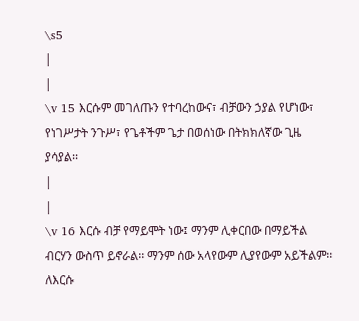\s5
|
|
\v 15 እርሱም መገለጡን የተባረከውና፣ ብቻውን ኃያል የሆነው፣ የነገሥታት ንጉሥ፣ የጌቶችም ጌታ በወሰነው በትክክለኛው ጊዜ ያሳያል፡፡
|
|
\v 16 እርሱ ብቻ የማይሞት ነው፤ ማንም ሊቀርበው በማይችል ብርሃን ውስጥ ይኖራል፡፡ ማንም ሰው አላየውም ሊያየውም አይችልም፡፡ ለእርሱ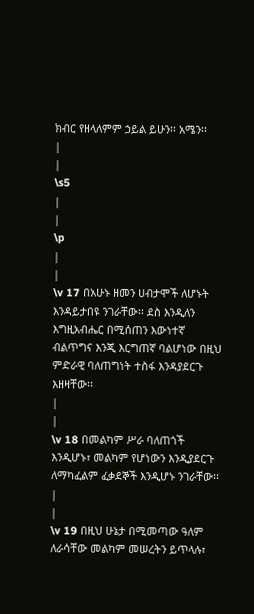ክብር የዘላለምም ኃይል ይሁን፡፡ አሜን፡፡
|
|
\s5
|
|
\p
|
|
\v 17 በአሁኑ ዘመን ሀብታሞች ለሆኑት እንዳይታበዩ ንገራቸው፡፡ ደስ እንዲለን እግዚአብሔር በሚሰጠን እውነተኛ ብልጥግና እንጂ እርግጠኛ ባልሆነው በዚህ ምድራዊ ባለጠግነት ተስፋ እንዳያደርጉ እዘዛቸው፡፡
|
|
\v 18 በመልካም ሥራ ባለጠጎች እንዲሆኑ፣ መልካም የሆነውን እንዲያደርጉ ለማካፈልም ፈቃደኞች እንዲሆኑ ንገራቸው፡፡
|
|
\v 19 በዚህ ሁኔታ በሚመጣው ዓለም ለራሳቸው መልካም መሠረትን ይጥላሉ፣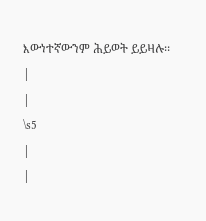እውነተኛውንም ሕይወት ይይዛሉ፡፡
|
|
\s5
|
|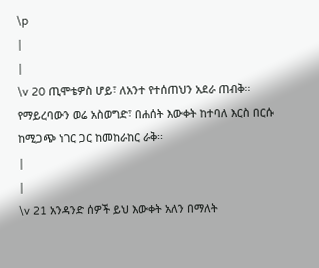\p
|
|
\v 20 ጢሞቴዎስ ሆይ፣ ለአንተ የተሰጠህን አደራ ጠብቅ፡፡ የማይረባውን ወሬ አስወግድ፣ በሐሰት እውቀት ከተባለ እርስ በርሱ ከሚጋጭ ነገር ጋር ከመከራከር ራቅ፡፡
|
|
\v 21 አንዳንድ ሰዎች ይህ እውቀት አለን በማለት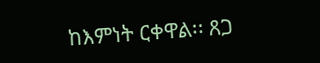ከእምነት ርቀዋል፡፡ ጸጋ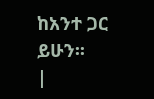ከአንተ ጋር ይሁን፡፡
|